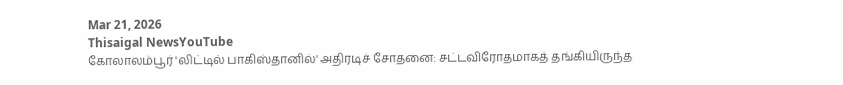Mar 21, 2026
Thisaigal NewsYouTube
கோலாலம்பூர் 'லிட்டில் பாகிஸ்தானில்' அதிரடிச் சோதனை: சட்டவிரோதமாகத் தங்கியிருந்த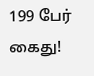199 பேர் கைது!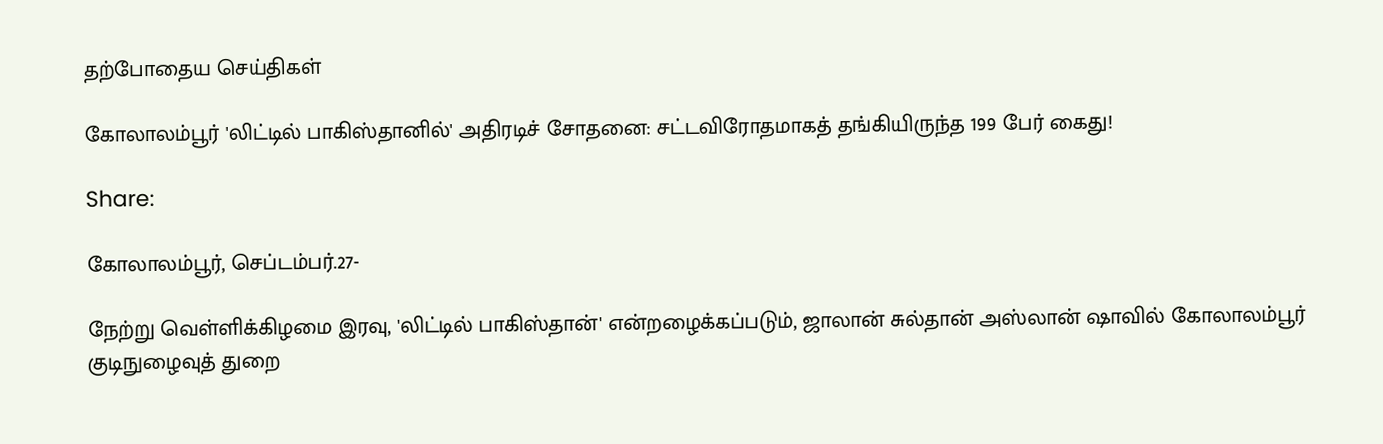தற்போதைய செய்திகள்

கோலாலம்பூர் 'லிட்டில் பாகிஸ்தானில்' அதிரடிச் சோதனை: சட்டவிரோதமாகத் தங்கியிருந்த 199 பேர் கைது!

Share:

கோலாலம்பூர், செப்டம்பர்.27-

நேற்று வெள்ளிக்கிழமை இரவு, 'லிட்டில் பாகிஸ்தான்' என்றழைக்கப்படும், ஜாலான் சுல்தான் அஸ்லான் ஷாவில் கோலாலம்பூர் குடிநுழைவுத் துறை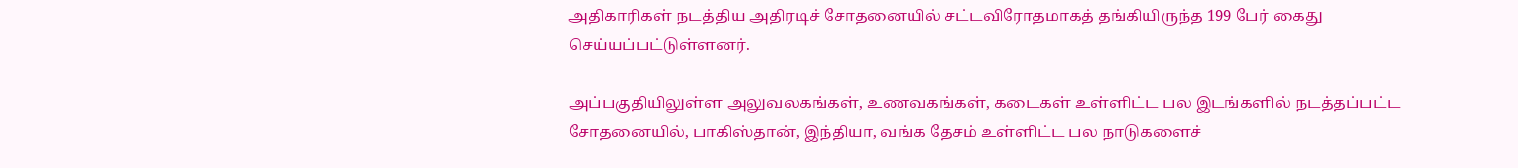அதிகாரிகள் நடத்திய அதிரடிச் சோதனையில் சட்டவிரோதமாகத் தங்கியிருந்த 199 பேர் கைது செய்யப்பட்டுள்ளனர்.

அப்பகுதியிலுள்ள அலுவலகங்கள், உணவகங்கள், கடைகள் உள்ளிட்ட பல இடங்களில் நடத்தப்பட்ட சோதனையில், பாகிஸ்தான், இந்தியா, வங்க தேசம் உள்ளிட்ட பல நாடுகளைச்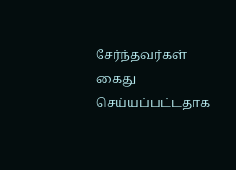சேர்ந்தவர்கள் கைது செய்யப்பட்டதாக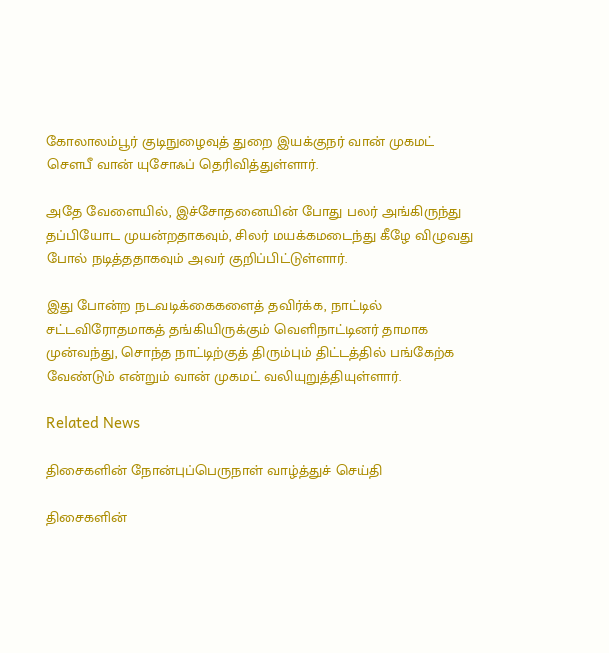கோலாலம்பூர் குடிநுழைவுத் துறை இயக்குநர் வான் முகமட் சௌபீ வான் யுசோஃப் தெரிவித்துள்ளார்.

அதே வேளையில், இச்சோதனையின் போது பலர் அங்கிருந்து தப்பியோட முயன்றதாகவும், சிலர் மயக்கமடைந்து கீழே விழுவது போல் நடித்ததாகவும் அவர் குறிப்பிட்டுள்ளார்.

இது போன்ற நடவடிக்கைகளைத் தவிர்க்க, நாட்டில் சட்டவிரோதமாகத் தங்கியிருக்கும் வெளிநாட்டினர் தாமாக முன்வந்து, சொந்த நாட்டிற்குத் திரும்பும் திட்டத்தில் பங்கேற்க வேண்டும் என்றும் வான் முகமட் வலியுறுத்தியுள்ளார்.

Related News

திசைகளின் நோன்புப்பெருநாள் வாழ்த்துச் செய்தி

திசைகளின்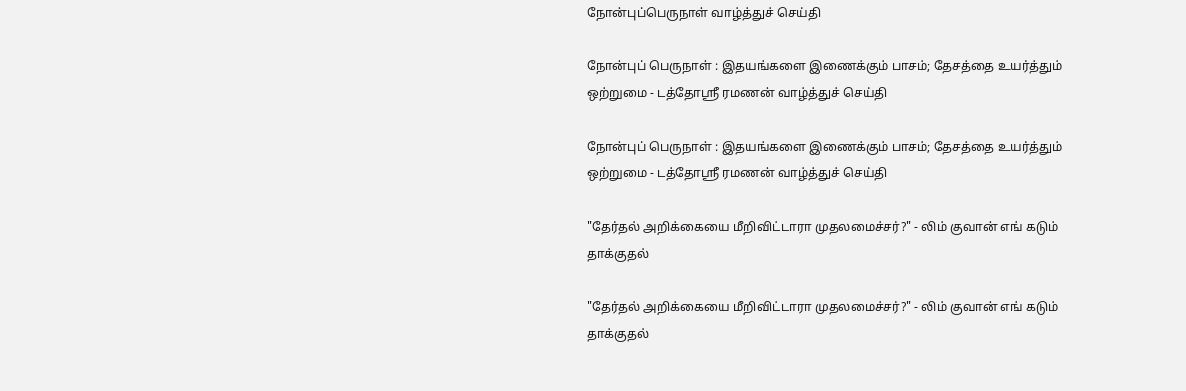நோன்புப்பெருநாள் வாழ்த்துச் செய்தி

நோன்புப் பெருநாள் : இதயங்களை இணைக்கும் பாசம்; தேசத்தை உயர்த்தும் ஒற்றுமை - டத்தோஶ்ரீ ரமணன் வாழ்த்துச் செய்தி

நோன்புப் பெருநாள் : இதயங்களை இணைக்கும் பாசம்; தேசத்தை உயர்த்தும் ஒற்றுமை - டத்தோஶ்ரீ ரமணன் வாழ்த்துச் செய்தி

"தேர்தல் அறிக்கையை மீறிவிட்டாரா முதலமைச்சர்?" - லிம் குவான் எங் கடும் தாக்குதல்

"தேர்தல் அறிக்கையை மீறிவிட்டாரா முதலமைச்சர்?" - லிம் குவான் எங் கடும் தாக்குதல்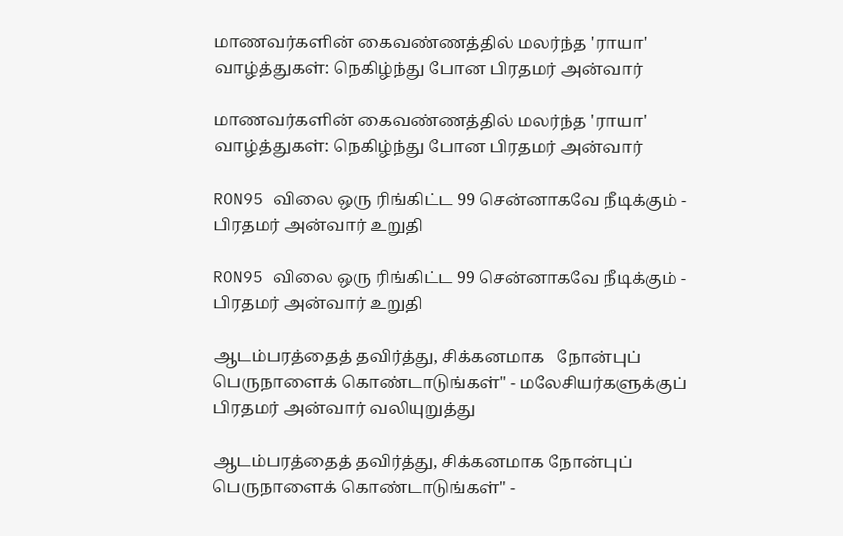மாணவர்களின் கைவண்ணத்தில் மலர்ந்த 'ராயா' வாழ்த்துகள்: நெகிழ்ந்து போன பிரதமர் அன்வார்

மாணவர்களின் கைவண்ணத்தில் மலர்ந்த 'ராயா' வாழ்த்துகள்: நெகிழ்ந்து போன பிரதமர் அன்வார்

RON95 விலை ஒரு ரிங்கிட்ட 99 சென்னாகவே நீடிக்கும் - பிரதமர் அன்வார் உறுதி

RON95 விலை ஒரு ரிங்கிட்ட 99 சென்னாகவே நீடிக்கும் - பிரதமர் அன்வார் உறுதி

ஆடம்பரத்தைத் தவிர்த்து, சிக்கனமாக   நோன்புப் பெருநாளைக் கொண்டாடுங்கள்" - மலேசியர்களுக்குப் பிரதமர் அன்வார் வலியுறுத்து

ஆடம்பரத்தைத் தவிர்த்து, சிக்கனமாக நோன்புப் பெருநாளைக் கொண்டாடுங்கள்" -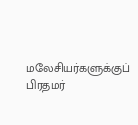மலேசியர்களுக்குப் பிரதமர்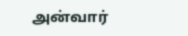அன்வார்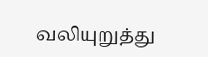வலியுறுத்து